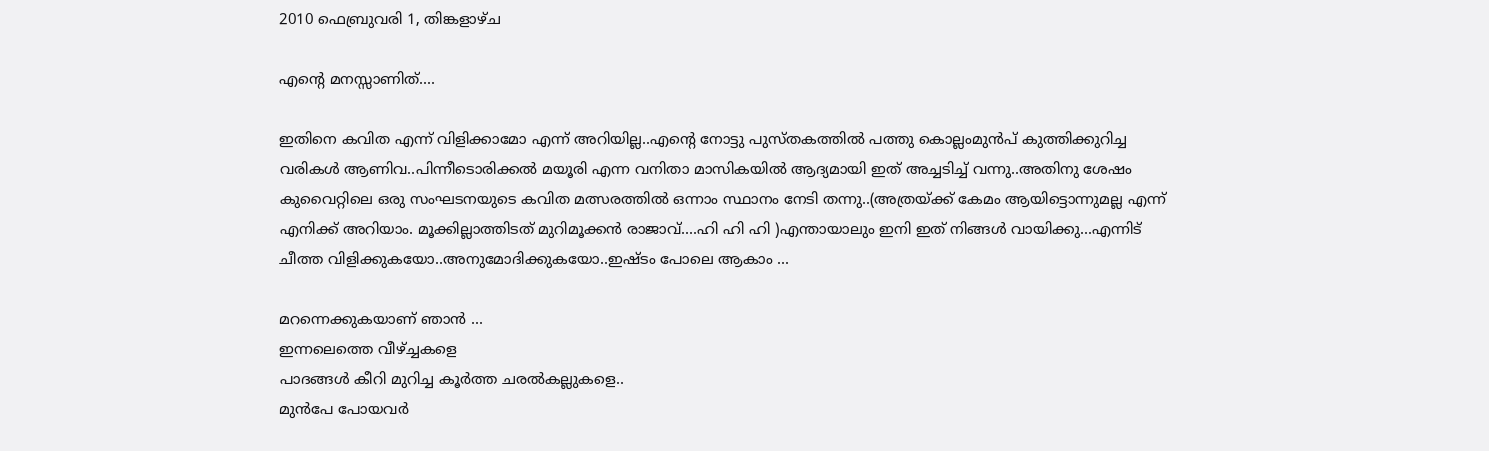2010 ഫെബ്രുവരി 1, തിങ്കളാഴ്‌ച

എന്റെ മനസ്സാണിത്....

ഇതിനെ കവിത എന്ന് വിളിക്കാമോ എന്ന് അറിയില്ല..എന്റെ നോട്ടു പുസ്തകത്തില്‍ പത്തു കൊല്ലംമുന്‍പ് കുത്തിക്കുറിച്ച വരികള്‍ ആണിവ..പിന്നീടൊരിക്കല്‍ മയൂരി എന്ന വനിതാ മാസികയില്‍ ആദ്യമായി ഇത് അച്ചടിച്ച്‌ വന്നു..അതിനു ശേഷം കുവൈറ്റിലെ ഒരു സംഘടനയുടെ കവിത മത്സരത്തില്‍ ഒന്നാം സ്ഥാനം നേടി തന്നു..(അത്രയ്ക്ക് കേമം ആയിട്ടൊന്നുമല്ല എന്ന് എനിക്ക് അറിയാം. മൂക്കില്ലാത്തിടത് മുറിമൂക്കന്‍ രാജാവ്‌....ഹി ഹി ഹി )എന്തായാലും ഇനി ഇത് നിങ്ങള്‍ വായിക്കു...എന്നിട് ചീത്ത വിളിക്കുകയോ..അനുമോദിക്കുകയോ..ഇഷ്ടം പോലെ ആകാം ...

മറന്നെക്കുകയാണ് ഞാന്‍ ...
ഇന്നലെത്തെ വീഴ്ച്ചകളെ
പാദങ്ങള്‍ കീറി മുറിച്ച കൂര്‍ത്ത ചരല്‍കല്ലുകളെ..
മുന്‍പേ പോയവര്‍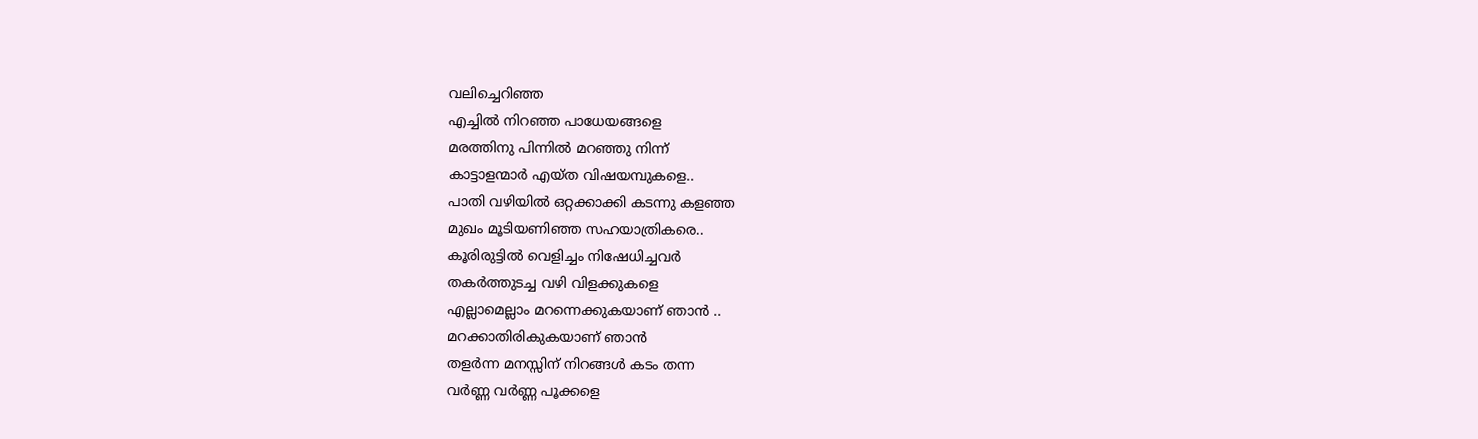വലിച്ചെറിഞ്ഞ
എച്ചില്‍ നിറഞ്ഞ പാധേയങ്ങളെ
മരത്തിനു പിന്നില്‍ മറഞ്ഞു നിന്ന്
കാട്ടാളന്മാര്‍ എയ്ത വിഷയമ്പുകളെ..
പാതി വഴിയില്‍ ഒറ്റക്കാക്കി കടന്നു കളഞ്ഞ
മുഖം മൂടിയണിഞ്ഞ സഹയാത്രികരെ..
കൂരിരുട്ടില്‍ വെളിച്ചം നിഷേധിച്ചവര്‍
തകര്‍ത്തുടച്ച വഴി വിളക്കുകളെ
എല്ലാമെല്ലാം മറന്നെക്കുകയാണ് ഞാന്‍ ..
മറക്കാതിരികുകയാണ് ഞാന്‍
തളര്‍ന്ന മനസ്സിന് നിറങ്ങള്‍ കടം തന്ന
വര്‍ണ്ണ വര്‍ണ്ണ പൂക്കളെ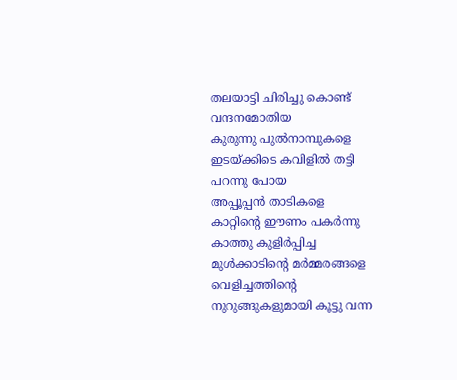തലയാട്ടി ചിരിച്ചു കൊണ്ട് വന്ദനമോതിയ
കുരുന്നു പുല്‍നാമ്പുകളെ
ഇടയ്ക്കിടെ കവിളില്‍ തട്ടി പറന്നു പോയ
അപ്പൂപ്പന്‍ താടികളെ
കാറ്റിന്റെ ഈണം പകര്‍ന്നു കാത്തു കുളിര്‍പ്പിച്ച
മുള്‍ക്കാടിന്റെ മര്‍മ്മരങ്ങളെ
വെളിച്ചത്തിന്റെ നുറുങ്ങുകളുമായി കൂട്ടു വന്ന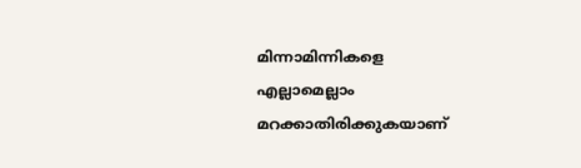മിന്നാമിന്നികളെ
എല്ലാമെല്ലാം മറക്കാതിരിക്കുകയാണ്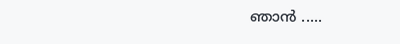ഞാന്‍ .....